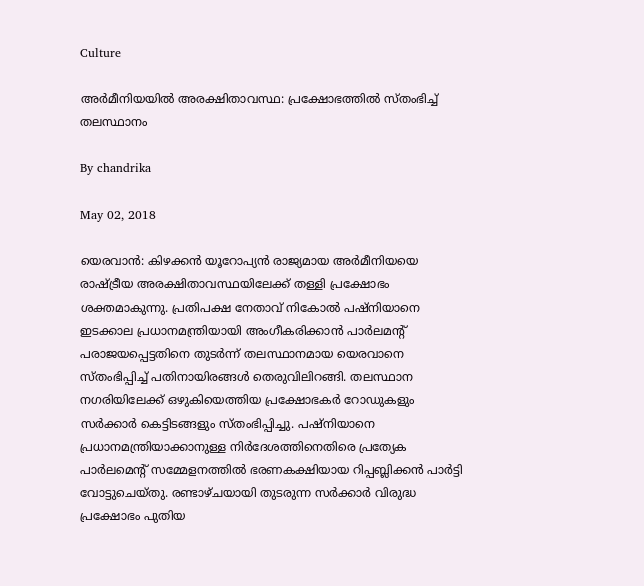Culture

അര്‍മീനിയയില്‍ അരക്ഷിതാവസ്ഥ: പ്രക്ഷോഭത്തില്‍ സ്തംഭിച്ച് തലസ്ഥാനം

By chandrika

May 02, 2018

യെരവാന്‍: കിഴക്കന്‍ യൂറോപ്യന്‍ രാജ്യമായ അര്‍മീനിയയെ രാഷ്ട്രീയ അരക്ഷിതാവസ്ഥയിലേക്ക് തള്ളി പ്രക്ഷോഭം ശക്തമാകുന്നു. പ്രതിപക്ഷ നേതാവ് നികോല്‍ പഷ്‌നിയാനെ ഇടക്കാല പ്രധാനമന്ത്രിയായി അംഗീകരിക്കാന്‍ പാര്‍ലമന്റ് പരാജയപ്പെട്ടതിനെ തുടര്‍ന്ന് തലസ്ഥാനമായ യെരവാനെ സ്തംഭിപ്പിച്ച് പതിനായിരങ്ങള്‍ തെരുവിലിറങ്ങി. തലസ്ഥാന നഗരിയിലേക്ക് ഒഴുകിയെത്തിയ പ്രക്ഷോഭകര്‍ റോഡുകളും സര്‍ക്കാര്‍ കെട്ടിടങ്ങളും സ്തംഭിപ്പിച്ചു. പഷ്‌നിയാനെ പ്രധാനമന്ത്രിയാക്കാനുള്ള നിര്‍ദേശത്തിനെതിരെ പ്രത്യേക പാര്‍ലമെന്റ് സമ്മേളനത്തില്‍ ഭരണകക്ഷിയായ റിപ്പബ്ലിക്കന്‍ പാര്‍ട്ടി വോട്ടുചെയ്തു. രണ്ടാഴ്ചയായി തുടരുന്ന സര്‍ക്കാര്‍ വിരുദ്ധ പ്രക്ഷോഭം പുതിയ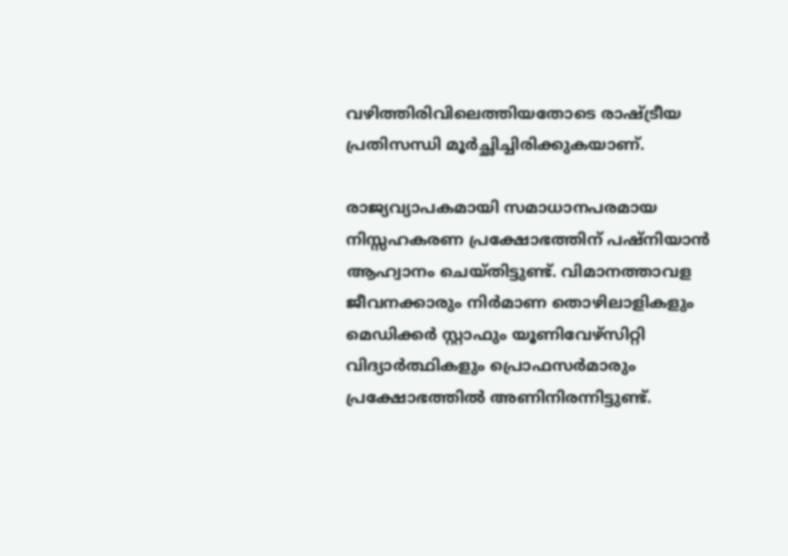വഴിത്തിരിവിലെത്തിയതോടെ രാഷ്ട്രീയ പ്രതിസന്ധി മൂര്‍ച്ഛിച്ചിരിക്കുകയാണ്.

രാജ്യവ്യാപകമായി സമാധാനപരമായ നിസ്സഹകരണ പ്രക്ഷോഭത്തിന് പഷ്‌നിയാന്‍ ആഹ്വാനം ചെയ്തിട്ടുണ്ട്. വിമാനത്താവള ജീവനക്കാരും നിര്‍മാണ തൊഴിലാളികളും മെഡിക്കര്‍ സ്റ്റാഫും യൂണിവേഴ്‌സിറ്റി വിദ്യാര്‍ത്ഥികളും പ്രൊഫസര്‍മാരും പ്രക്ഷോഭത്തില്‍ അണിനിരന്നിട്ടുണ്ട്.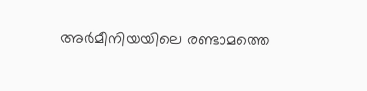അര്‍മീനിയയിലെ രണ്ടാമത്തെ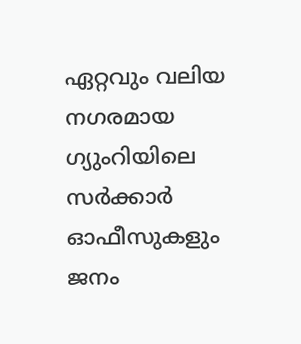ഏറ്റവും വലിയ നഗരമായ ഗ്യുംറിയിലെ സര്‍ക്കാര്‍ ഓഫീസുകളും ജനം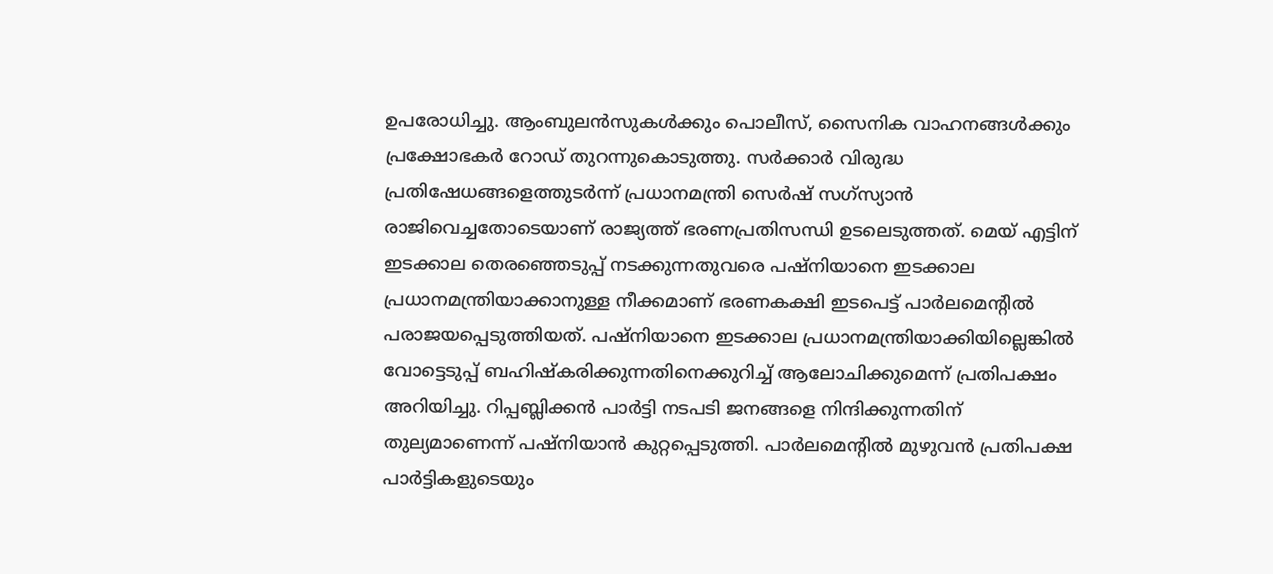ഉപരോധിച്ചു. ആംബുലന്‍സുകള്‍ക്കും പൊലീസ്, സൈനിക വാഹനങ്ങള്‍ക്കും പ്രക്ഷോഭകര്‍ റോഡ് തുറന്നുകൊടുത്തു. സര്‍ക്കാര്‍ വിരുദ്ധ പ്രതിഷേധങ്ങളെത്തുടര്‍ന്ന് പ്രധാനമന്ത്രി സെര്‍ഷ് സഗ്‌സ്യാന്‍ രാജിവെച്ചതോടെയാണ് രാജ്യത്ത് ഭരണപ്രതിസന്ധി ഉടലെടുത്തത്. മെയ് എട്ടിന് ഇടക്കാല തെരഞ്ഞെടുപ്പ് നടക്കുന്നതുവരെ പഷ്‌നിയാനെ ഇടക്കാല പ്രധാനമന്ത്രിയാക്കാനുള്ള നീക്കമാണ് ഭരണകക്ഷി ഇടപെട്ട് പാര്‍ലമെന്റില്‍ പരാജയപ്പെടുത്തിയത്. പഷ്‌നിയാനെ ഇടക്കാല പ്രധാനമന്ത്രിയാക്കിയില്ലെങ്കില്‍ വോട്ടെടുപ്പ് ബഹിഷ്‌കരിക്കുന്നതിനെക്കുറിച്ച് ആലോചിക്കുമെന്ന് പ്രതിപക്ഷം അറിയിച്ചു. റിപ്പബ്ലിക്കന്‍ പാര്‍ട്ടി നടപടി ജനങ്ങളെ നിന്ദിക്കുന്നതിന് തുല്യമാണെന്ന് പഷ്‌നിയാന്‍ കുറ്റപ്പെടുത്തി. പാര്‍ലമെന്റില്‍ മുഴുവന്‍ പ്രതിപക്ഷ പാര്‍ട്ടികളുടെയും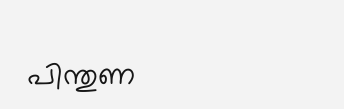പിന്തുണ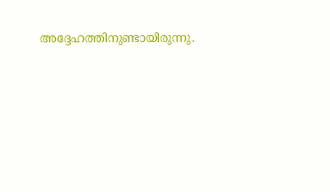അദ്ദേഹത്തിനുണ്ടായിരുന്നു.